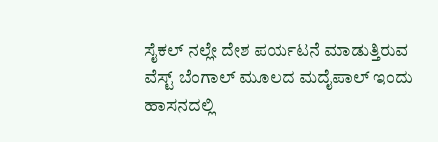ಸೈಕಲ್ ನಲ್ಲೇ ದೇಶ ಪರ್ಯಟನೆ ಮಾಡುತ್ತಿರುವ ವೆಸ್ಟ್ ಬೆಂಗಾಲ್ ಮೂಲದ ಮದೈಪಾಲ್ ಇಂದು ಹಾಸನದಲ್ಲಿ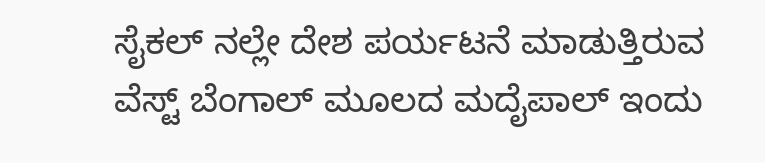ಸೈಕಲ್ ನಲ್ಲೇ ದೇಶ ಪರ್ಯಟನೆ ಮಾಡುತ್ತಿರುವ ವೆಸ್ಟ್ ಬೆಂಗಾಲ್ ಮೂಲದ ಮದೈಪಾಲ್ ಇಂದು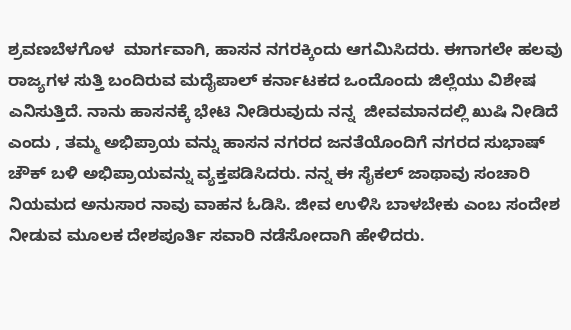ಶ್ರವಣಬೆಳಗೊಳ  ಮಾರ್ಗವಾಗಿ, ಹಾಸನ ನಗರಕ್ಕಿಂದು ಆಗಮಿಸಿದರು. ಈಗಾಗಲೇ ಹಲವು ರಾಜ್ಯಗಳ ಸುತ್ತಿ ಬಂದಿರುವ ಮದೈಪಾಲ್ ಕರ್ನಾಟಕದ ಒಂದೊಂದು ಜಿಲ್ಲೆಯು ವಿಶೇಷ ಎನಿಸುತ್ತಿದೆ. ನಾನು ಹಾಸನಕ್ಕೆ ಭೇಟಿ ನೀಡಿರುವುದು ನನ್ನ  ಜೀವಮಾನದಲ್ಲಿ ಖುಷಿ ನೀಡಿದೆ ಎಂದು , ತಮ್ಮ ಅಭಿಪ್ರಾಯ ವನ್ನು ಹಾಸನ ನಗರದ ಜನತೆಯೊಂದಿಗೆ ನಗರದ ಸುಭಾಷ್ ಚೌಕ್ ಬಳಿ ಅಭಿಪ್ರಾಯವನ್ನು ವ್ಯಕ್ತಪಡಿಸಿದರು. ನನ್ನ ಈ ಸೈಕಲ್ ಜಾಥಾವು ಸಂಚಾರಿ ನಿಯಮದ ಅನುಸಾರ ನಾವು ವಾಹನ ಓಡಿಸಿ. ಜೀವ ಉಳಿಸಿ ಬಾಳಬೇಕು ಎಂಬ ಸಂದೇಶ ನೀಡುವ ಮೂಲಕ ದೇಶಪೂರ್ತಿ ಸವಾರಿ ನಡೆಸೋದಾಗಿ ಹೇಳಿದರು.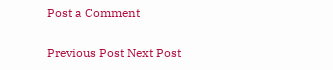Post a Comment

Previous Post Next Post